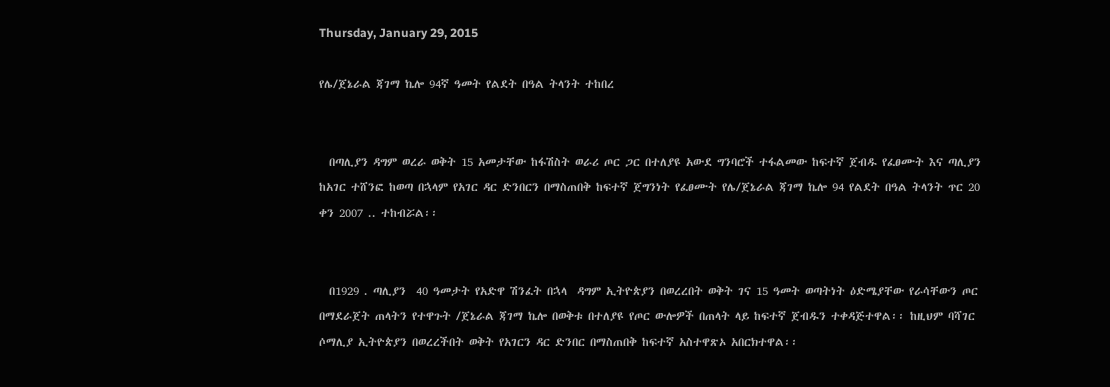Thursday, January 29, 2015

የሌ/ጀኔራል ጃገማ ኬሎ 94ኛ ዓመት የልደት በዓል ትላንት ተከበረ


  በጣሊያን ዳግም ወረራ ወቅት 15 አመታቸው ከፋሽስት ወራሪ ጦር ጋር በተለያዩ አውደ ግንባሮች ተፋልመው ከፍተኛ ጀብዱ የፈፀሙት እና ጣሊያን ከአገር ተሸንፎ ከወጣ በኋላም የአገር ዳር ድንበርን በማስጠበቅ ከፍተኛ ጀግንነት የፈፀሙት የሌ/ጀኔራል ጃገማ ኬሎ 94 የልደት በዓል ትላንት ጥር 20 ቀን 2007 .. ተከብሯል፡፡


  በ1929 . ጣሊያን  40 ዓመታት የአድዋ ሽንፈት በኋላ  ዳግም ኢትዮጵያን በወረረበት ወቅት ገና 15 ዓመት ወጣትነት ዕድሜያቸው የራሳቸውን ጦር በማደራጀት ጠላትን የተዋጉት /ጀኔራል ጃገማ ኬሎ በወቅቱ በተለያዩ የጦር ውሎዎች በጠላት ላይ ከፍተኛ ጀብዱን ተቀዳጅተዋል፡፡ ከዚህም ባሻገር ሶማሊያ ኢትዮጵያን በወረረችበት ወቅት የአገርን ዳር ድንበር በማስጠበቅ ከፍተኛ አስተዋጽኦ አበርክተዋል፡፡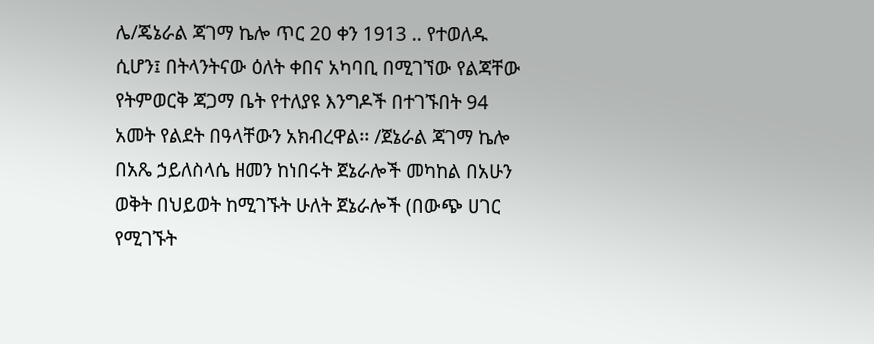ሌ/ጄኔራል ጃገማ ኬሎ ጥር 20 ቀን 1913 .. የተወለዱ ሲሆን፤ በትላንትናው ዕለት ቀበና አካባቢ በሚገኘው የልጃቸው የትምወርቅ ጃጋማ ቤት የተለያዩ እንግዶች በተገኙበት 94 አመት የልደት በዓላቸውን አክብረዋል፡፡ /ጀኔራል ጃገማ ኬሎ በአጼ ኃይለስላሴ ዘመን ከነበሩት ጀኔራሎች መካከል በአሁን ወቅት በህይወት ከሚገኙት ሁለት ጀኔራሎች (በውጭ ሀገር የሚገኙት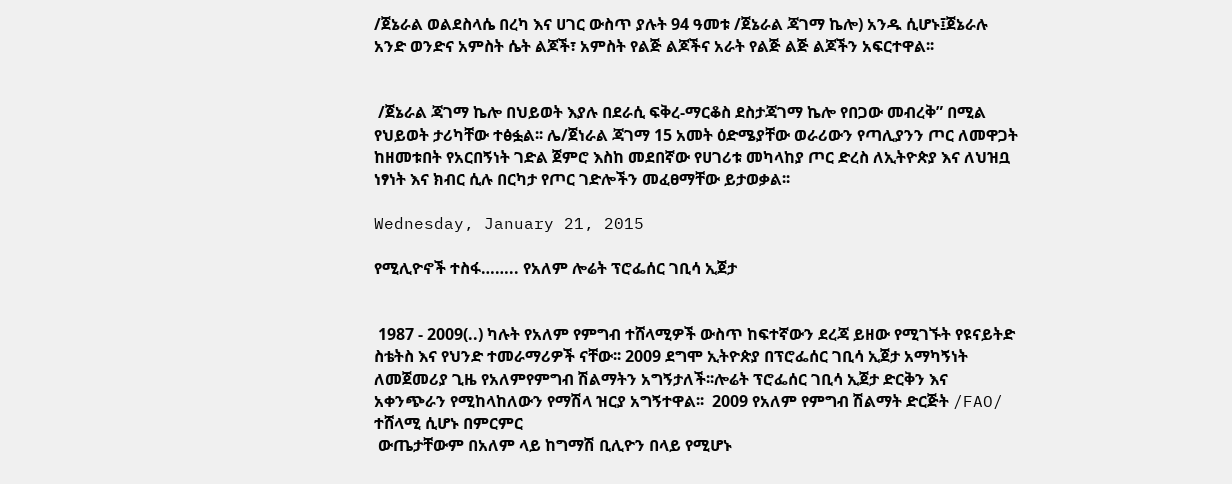/ጀኔራል ወልደስላሴ በረካ እና ሀገር ውስጥ ያሉት 94 ዓመቱ /ጀኔራል ጃገማ ኬሎ) አንዱ ሲሆኑ፤ጀኔራሉ አንድ ወንድና አምስት ሴት ልጆች፣ አምስት የልጅ ልጆችና አራት የልጅ ልጅ ልጆችን አፍርተዋል፡፡


 /ጀኔራል ጃገማ ኬሎ በህይወት እያሉ በደራሲ ፍቅረ-ማርቆስ ደስታጃገማ ኬሎ የበጋው መብረቅ” በሚል የህይወት ታሪካቸው ተፅፏል፡፡ ሌ/ጀነራል ጃገማ 15 አመት ዕድሜያቸው ወራሪውን የጣሊያንን ጦር ለመዋጋት ከዘመቱበት የአርበኝነት ገድል ጀምሮ እስከ መደበኛው የሀገሪቱ መካላከያ ጦር ድረስ ለኢትዮጵያ እና ለህዝቧ ነፃነት እና ክብር ሲሉ በርካታ የጦር ገድሎችን መፈፀማቸው ይታወቃል፡፡

Wednesday, January 21, 2015

የሚሊዮኖች ተስፋ…….. የአለም ሎሬት ፕሮፌሰር ገቢሳ ኢጀታ


 1987 - 2009(..) ካሉት የአለም የምግብ ተሸላሚዎች ውስጥ ከፍተኛውን ደረጃ ይዘው የሚገኙት የዩናይትድ ስቴትስ እና የህንድ ተመራማሪዎች ናቸው፡፡ 2009 ደግሞ ኢትዮጵያ በፕሮፌሰር ገቢሳ ኢጀታ አማካኝነት ለመጀመሪያ ጊዜ የአለምየምግብ ሽልማትን አግኝታለች፡፡ሎሬት ፕሮፌሰር ገቢሳ ኢጀታ ድርቅን እና አቀንጭራን የሚከላከለውን የማሽላ ዝርያ አግኝተዋል፡፡  2009 የአለም የምግብ ሽልማት ድርጅት /FAO/ ተሸላሚ ሲሆኑ በምርምር
 ውጤታቸውም በአለም ላይ ከግማሽ ቢሊዮን በላይ የሚሆኑ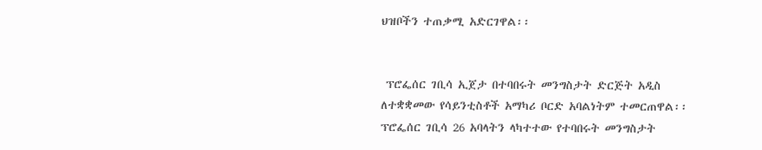ህዝቦችን ተጠቃሚ አድርገዋል፡፡


 ፕሮፌሰር ገቢሳ ኢጀታ በተባበሩት መንግስታት ድርጅት አዲስ ለተቋቋመው የሳይንቲስቶች አማካሪ ቦርድ አባልነትም ተመርጠዋል፡፡ ፕሮፌሰር ገቢሳ 26 አባላትን ላካተተው የተባበሩት መንግስታት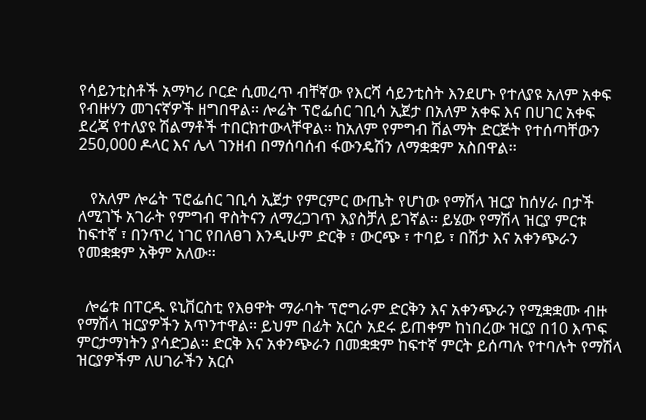የሳይንቲስቶች አማካሪ ቦርድ ሲመረጥ ብቸኛው የእርሻ ሳይንቲስት እንደሆኑ የተለያዩ አለም አቀፍ የብዙሃን መገናኛዎች ዘግበዋል፡፡ ሎሬት ፕሮፌሰር ገቢሳ ኢጀታ በአለም አቀፍ እና በሀገር አቀፍ ደረጃ የተለያዩ ሽልማቶች ተበርክተውላቸዋል፡፡ ከአለም የምግብ ሽልማት ድርጅት የተሰጣቸውን 250,000 ዶላር እና ሌላ ገንዘብ በማሰባሰብ ፋውንዴሽን ለማቋቋም አስበዋል፡፡


   የአለም ሎሬት ፕሮፌሰር ገቢሳ ኢጀታ የምርምር ውጤት የሆነው የማሽላ ዝርያ ከሰሃራ በታች ለሚገኙ አገራት የምግብ ዋስትናን ለማረጋገጥ እያስቻለ ይገኛል፡፡ ይሄው የማሽላ ዝርያ ምርቱ ከፍተኛ ፣ በንጥረ ነገር የበለፀገ እንዲሁም ድርቅ ፣ ውርጭ ፣ ተባይ ፣ በሽታ እና አቀንጭራን የመቋቋም አቅም አለው፡፡


  ሎሬቱ በፐርዱ ዩኒቨርስቲ የእፀዋት ማራባት ፕሮግራም ድርቅን እና አቀንጭራን የሚቋቋሙ ብዙ የማሽላ ዝርያዎችን አጥንተዋል፡፡ ይህም በፊት አርሶ አደሩ ይጠቀም ከነበረው ዝርያ በ10 እጥፍ ምርታማነትን ያሳድጋል፡፡ ድርቅ እና አቀንጭራን በመቋቋም ከፍተኛ ምርት ይሰጣሉ የተባሉት የማሽላ ዝርያዎችም ለሀገራችን አርሶ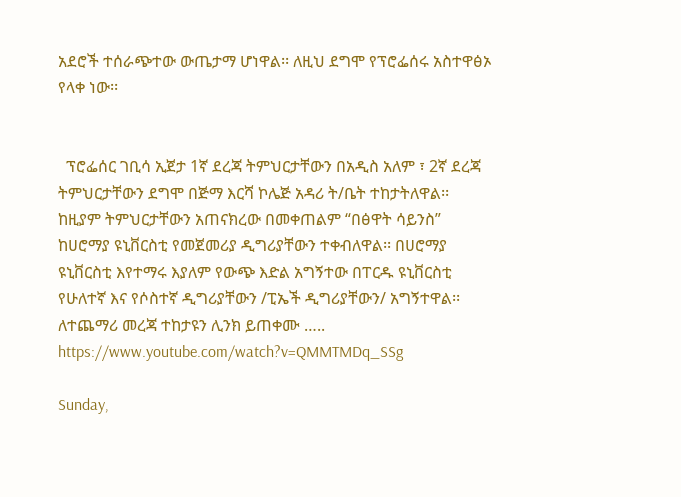አደሮች ተሰራጭተው ውጤታማ ሆነዋል፡፡ ለዚህ ደግሞ የፕሮፌሰሩ አስተዋፅኦ የላቀ ነው፡፡


  ፕሮፌሰር ገቢሳ ኢጀታ 1ኛ ደረጃ ትምህርታቸውን በአዲስ አለም ፣ 2ኛ ደረጃ ትምህርታቸውን ደግሞ በጅማ እርሻ ኮሌጅ አዳሪ ት/ቤት ተከታትለዋል፡፡ ከዚያም ትምህርታቸውን አጠናክረው በመቀጠልም “በፅዋት ሳይንስ” ከሀሮማያ ዩኒቨርስቲ የመጀመሪያ ዲግሪያቸውን ተቀብለዋል፡፡ በሀሮማያ ዩኒቨርስቲ እየተማሩ እያለም የውጭ እድል አግኝተው በፐርዱ ዩኒቨርስቲ የሁለተኛ እና የሶስተኛ ዲግሪያቸውን /ፒኤች ዲግሪያቸውን/ አግኝተዋል፡፡
ለተጨማሪ መረጃ ተከታዩን ሊንክ ይጠቀሙ ….. https://www.youtube.com/watch?v=QMMTMDq_SSg

Sunday,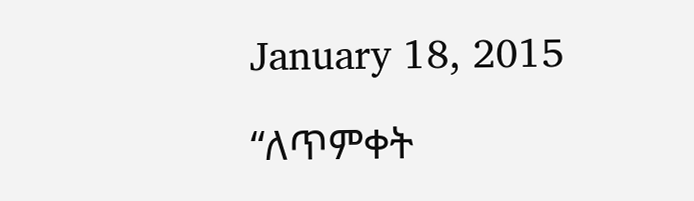January 18, 2015

“ለጥምቀት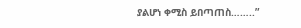ያልሆነ ቀሚስ ይበጣጠስ……..”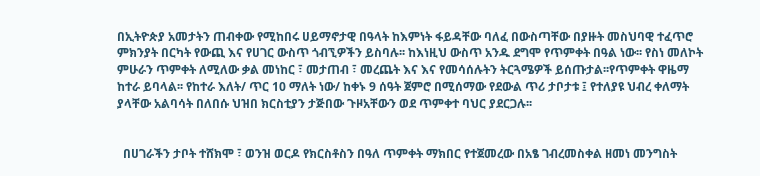በኢትዮጵያ አመታትን ጠብቀው የሚከበሩ ሀይማኖታዊ በዓላት ከእምነት ፋይዳቸው ባለፈ በውስጣቸው በያዙት መስህባዊ ተፈጥሮ ምክንያት በርካት የውጪ እና የሀገር ውስጥ ጎብኚዎችን ይስባሉ፡፡ ከእነዚህ ውስጥ አንዱ ደግሞ የጥምቀት በዓል ነው፡፡ የስነ መለኮት ምሁራን ጥምቀት ለሚለው ቃል መነከር ፣ መታጠብ ፣ መረጨት እና እና የመሳሰሉትን ትርጓሜዎች ይሰጡታል፡፡የጥምቀት ዋዜማ ከተራ ይባላል፡፡ የከተራ እለት/ ጥር 10 ማለት ነው/ ከቀኑ 9 ሰዓት ጀምሮ በሚሰማው የደውል ጥሪ ታቦታቱ ፤ የተለያዩ ህብረ ቀለማት ያላቸው አልባሳት በለበሱ ህዝበ ክርስቲያን ታጅበው ጉዞአቸውን ወደ ጥምቀተ ባህር ያደርጋሉ፡፡


  በሀገራችን ታቦት ተሸክሞ ፣ ወንዝ ወርዶ የክርስቶስን በዓለ ጥምቀት ማክበር የተጀመረው በአፄ ገብረመስቀል ዘመነ መንግስት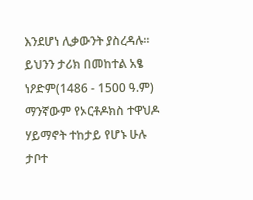እንደሆነ ሊቃውንት ያስረዳሉ፡፡ ይህንን ታሪክ በመከተል አፄ ነዖድም(1486 - 1500 ዓ.ም) ማንኛውም የኦርቶዶክስ ተዋህዶ ሃይማኖት ተከታይ የሆኑ ሁሉ ታቦተ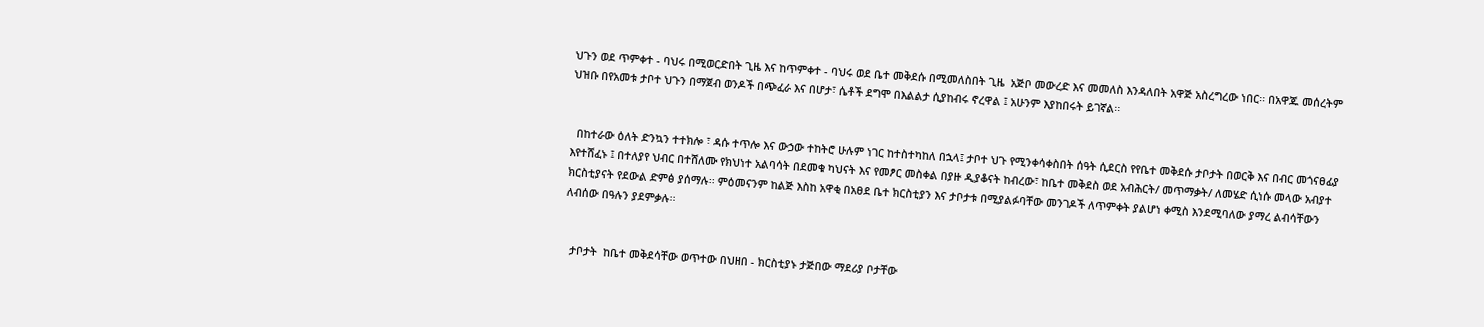ህጉን ወደ ጥምቀተ - ባህሩ በሚወርድበት ጊዜ እና ከጥምቀተ - ባህሩ ወደ ቤተ መቅደሱ በሚመለስበት ጊዜ  አጅቦ መውረድ እና መመለስ እንዳለበት አዋጅ አስረግረው ነበር፡፡ በአዋጁ መሰረትም ህዝቡ በየአመቱ ታቦተ ህጉን በማጀብ ወንዶች በጭፈራ እና በሆታ፣ ሴቶች ደግሞ በእልልታ ሲያከብሩ ኖረዋል ፤ አሁንም እያከበሩት ይገኛል፡፡


  በከተራው ዕለት ድንኳን ተተክሎ ፣ ዳሱ ተጥሎ እና ውኃው ተከትሮ ሁሉም ነገር ከተስተካከለ በኋላ፤ ታቦተ ህጉ የሚንቀሳቀስበት ሰዓት ሲደርስ የየቤተ መቅደሱ ታቦታት በወርቅ እና በብር መጎናፀፊያ እየተሸፈኑ ፤ በተለያየ ህብር በተሸለሙ የክህነተ አልባሳት በደመቁ ካህናት እና የመፆር መስቀል በያዙ ዲያቆናት ከብረው፣ ከቤተ መቅደስ ወደ አብሕርት/ መጥማቃት/ ለመሄድ ሲነሱ መላው አብያተ ክርስቲያናት የደውል ድምፅ ያሰማሉ፡፡ ምዕመናንም ከልጅ እስከ አዋቂ በአፀደ ቤተ ክርስቲያን እና ታቦታቱ በሚያልፉባቸው መንገዶች ለጥምቀት ያልሆነ ቀሚስ እንደሚባለው ያማረ ልብሳቸውን ለብሰው በዓሉን ያደምቃሉ፡፡


  ታቦታት  ከቤተ መቅደሳቸው ወጥተው በህዘበ - ክርስቲያኑ ታጅበው ማደሪያ ቦታቸው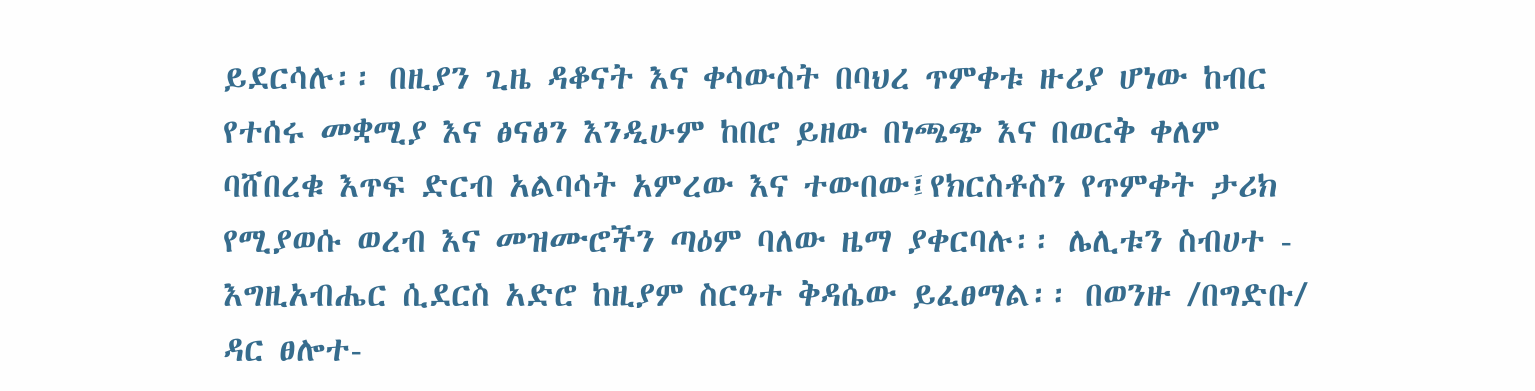ይደርሳሉ፡፡ በዚያን ጊዜ ዳቆናት እና ቀሳውስት በባህረ ጥምቀቱ ዙሪያ ሆነው ከብር የተሰሩ መቋሚያ እና ፅናፅን እንዲሁም ከበሮ ይዘው በነጫጭ እና በወርቅ ቀለም ባሸበረቁ እጥፍ ድርብ አልባሳት አምረው እና ተውበው፤የክርስቶስን የጥምቀት ታሪክ የሚያወሱ ወረብ እና መዝሙሮችን ጣዕም ባለው ዜማ ያቀርባሉ፡፡ ሌሊቱን ስብሀተ - እግዚአብሔር ሲደርስ አድሮ ከዚያም ስርዓተ ቅዳሴው ይፈፀማል፡፡ በወንዙ /በግድቡ/ ዳር ፀሎተ-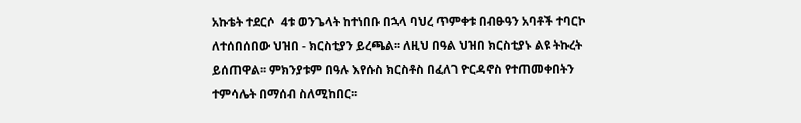አኩቴት ተደርሶ  4ቱ ወንጌላት ከተነበቡ በኋላ ባህረ ጥምቀቱ በብፁዓን አባቶች ተባርኮ ለተሰበሰበው ህዝበ - ክርስቲያን ይረጫል፡፡ ለዚህ በዓል ህዝበ ክርስቲያኑ ልዩ ትኩረት ይሰጠዋል፡፡ ምክንያቱም በዓሉ እየሱስ ክርስቶስ በፈለገ ዮርዳኖስ የተጠመቀበትን ተምሳሌት በማሰብ ስለሚከበር፡፡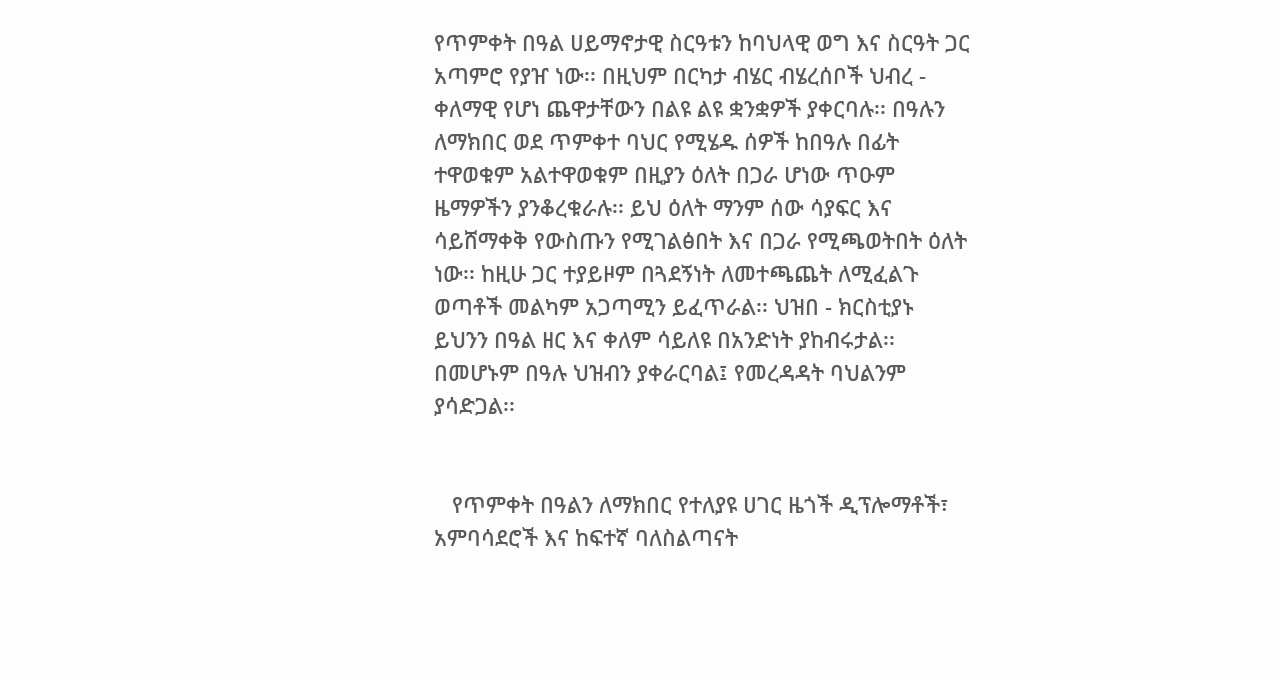የጥምቀት በዓል ሀይማኖታዊ ስርዓቱን ከባህላዊ ወግ እና ስርዓት ጋር አጣምሮ የያዠ ነው፡፡ በዚህም በርካታ ብሄር ብሄረሰቦች ህብረ - ቀለማዊ የሆነ ጨዋታቸውን በልዩ ልዩ ቋንቋዎች ያቀርባሉ፡፡ በዓሉን ለማክበር ወደ ጥምቀተ ባህር የሚሄዱ ሰዎች ከበዓሉ በፊት ተዋወቁም አልተዋወቁም በዚያን ዕለት በጋራ ሆነው ጥዑም ዜማዎችን ያንቆረቁራሉ፡፡ ይህ ዕለት ማንም ሰው ሳያፍር እና ሳይሸማቀቅ የውስጡን የሚገልፅበት እና በጋራ የሚጫወትበት ዕለት ነው፡፡ ከዚሁ ጋር ተያይዞም በጓደኝነት ለመተጫጨት ለሚፈልጉ ወጣቶች መልካም አጋጣሚን ይፈጥራል፡፡ ህዝበ - ክርስቲያኑ ይህንን በዓል ዘር እና ቀለም ሳይለዩ በአንድነት ያከብሩታል፡፡ በመሆኑም በዓሉ ህዝብን ያቀራርባል፤ የመረዳዳት ባህልንም ያሳድጋል፡፡


   የጥምቀት በዓልን ለማክበር የተለያዩ ሀገር ዜጎች ዲፕሎማቶች፣ አምባሳደሮች እና ከፍተኛ ባለስልጣናት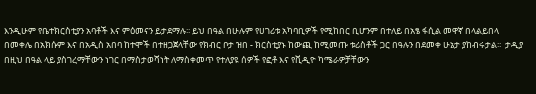እንዲሁም የቤተክርስቲያን አባቶች እና ምዕመናን ይታደማሉ፡፡ ይህ በዓል በሁሉም የሀገሪቱ አካባቢዎች የሚከበር ቢሆንም በተለይ በአፄ ፋሲል መዋኛ በላልይበላ በመቀሌ በአክሱም እና በአዲስ አበባ ከተሞች በተዘጋጀላቸው የክብር ቦታ ዝበ - ክርስቲያኑ ከውጪ ከሚመጡ ቱሪስቶች ጋር በዓሉን በደመቀ ሁኔታ ያከብሩታል፡፡  ታዲያ በዚህ በዓል ላይ ያስገረማቸውን ነገር በማስታወሻነት ለማስቀመጥ የተለያዩ ሰዎች የፎቶ እና የቪዲዮ ካሜራዎቻቸውን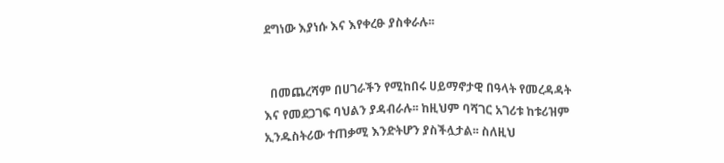ደግነው እያነሱ እና እየቀረፁ ያስቀራሉ፡፡


  በመጨረሻም በሀገራችን የሚከበሩ ሀይማኖታዊ በዓላት የመረዳዳት እና የመደጋገፍ ባህልን ያዳብራሉ፡፡ ከዚህም ባሻገር አገሪቱ ከቱሪዝም ኢንዱስትሪው ተጠቃሚ እንድትሆን ያስችሏታል፡፡ ስለዚህ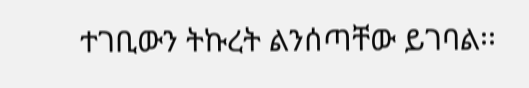ተገቢውን ትኩረት ልንሰጣቸው ይገባል፡፡